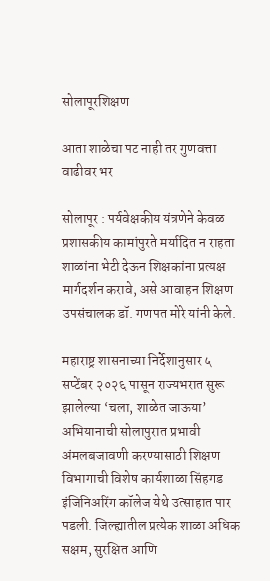सोलापूरशिक्षण

आता शाळेचा पट नाही तर गुणवत्ता वाढीवर भर

सोलापूर : पर्यवेक्षकीय यंत्रणेने केवळ प्रशासकीय कामांपुरते मर्यादित न राहता शाळांना भेटी देऊन शिक्षकांना प्रत्यक्ष मार्गदर्शन करावे, असे आवाहन शिक्षण उपसंचालक डॉ. गणपत मोरे यांनी केले.

महाराष्ट्र शासनाच्या निर्देशानुसार ५ सप्टेंबर २०२६ पासून राज्यभरात सुरू झालेल्या ‘चला, शाळेत जाऊया’ अभियानाची सोलापुरात प्रभावी अंमलबजावणी करण्यासाठी शिक्षण विभागाची विशेष कार्यशाळा सिंहगड इंजिनिअरिंग कॉलेज येथे उत्साहात पार पडली. जिल्ह्यातील प्रत्येक शाळा अधिक सक्षम, सुरक्षित आणि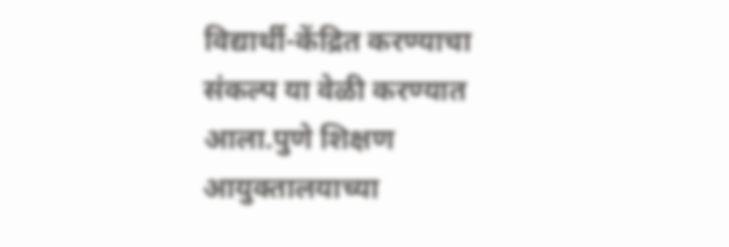विद्यार्थी-केंद्रित करण्याचा संकल्प या वेळी करण्यात आला.पुणे शिक्षण आयुक्तालयाच्या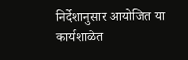निर्देशानुसार आयोजित या कार्यशाळेत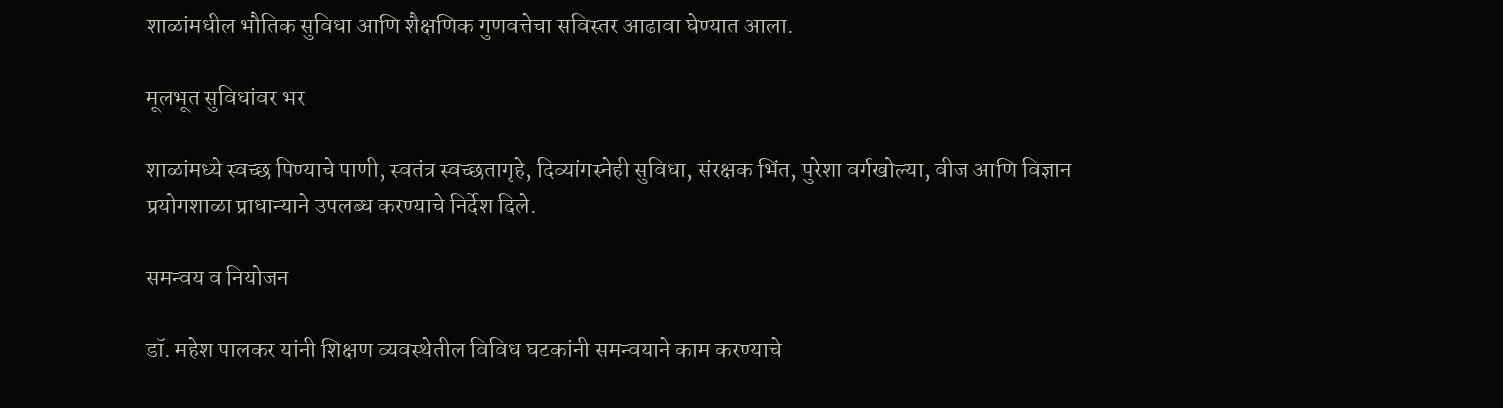शाळांमधील भौतिक सुविधा आणि शैक्षणिक गुणवत्तेचा सविस्तर आढावा घेण्यात आला.

मूलभूत सुविधांवर भर

शाळांमध्ये स्वच्छ पिण्याचे पाणी, स्वतंत्र स्वच्छतागृहे, दिव्यांगस्नेही सुविधा, संरक्षक भिंत, पुरेशा वर्गखोल्या, वीज आणि विज्ञान प्रयोगशाळा प्राधान्याने उपलब्ध करण्याचे निर्देश दिले.

समन्वय व नियोजन

डॉ. महेश पालकर यांनी शिक्षण व्यवस्थेतील विविध घटकांनी समन्वयाने काम करण्याचे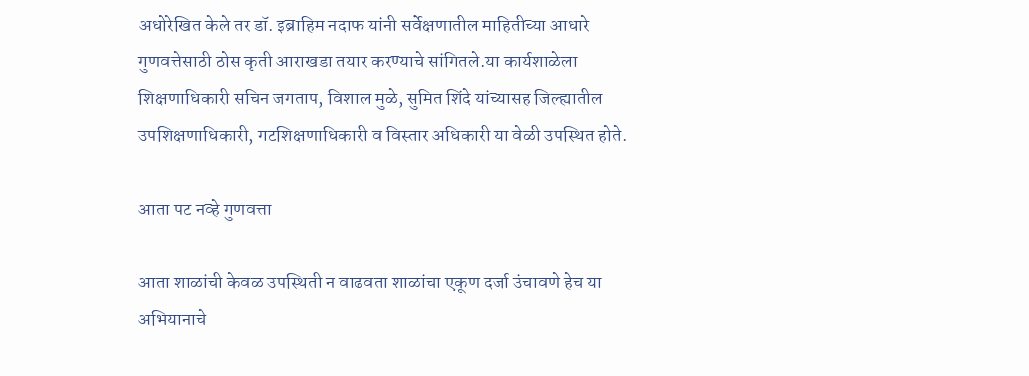अधोरेखित केले तर डॉ. इब्राहिम नदाफ यांनी सर्वेक्षणातील माहितीच्या आधारे गुणवत्तेसाठी ठोस कृती आराखडा तयार करण्याचे सांगितले.या कार्यशाळेला शिक्षणाधिकारी सचिन जगताप, विशाल मुळे, सुमित शिंदे यांच्यासह जिल्ह्यातील उपशिक्षणाधिकारी, गटशिक्षणाधिकारी व विस्तार अधिकारी या वेळी उपस्थित होते.

आता पट नव्हे गुणवत्ता

आता शाळांची केवळ उपस्थिती न वाढवता शाळांचा एकूण दर्जा उंचावणे हेच या अभियानाचे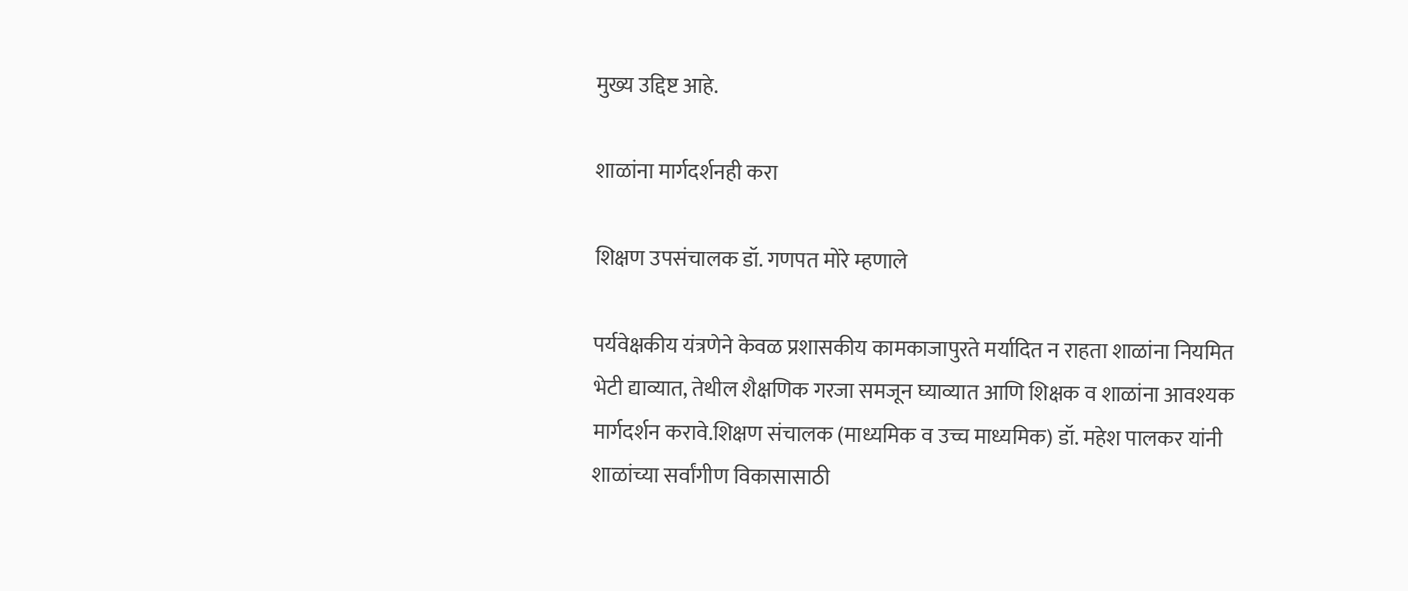मुख्य उद्दिष्ट आहे.

शाळांना मार्गदर्शनही करा

शिक्षण उपसंचालक डॉ. गणपत मोरे म्हणाले

पर्यवेक्षकीय यंत्रणेने केवळ प्रशासकीय कामकाजापुरते मर्यादित न राहता शाळांना नियमित भेटी द्याव्यात, तेथील शैक्षणिक गरजा समजून घ्याव्यात आणि शिक्षक व शाळांना आवश्यक मार्गदर्शन करावे.शिक्षण संचालक (माध्यमिक व उच्च माध्यमिक) डॉ. महेश पालकर यांनी शाळांच्या सर्वांगीण विकासासाठी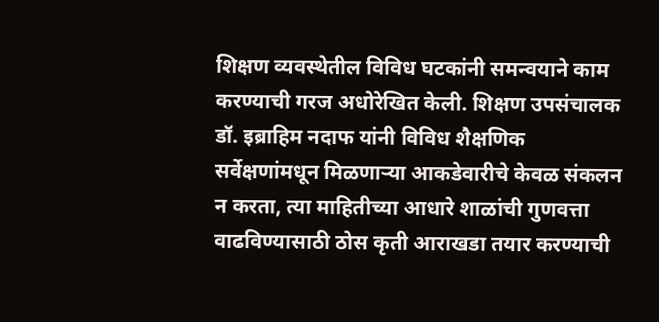शिक्षण व्यवस्थेतील विविध घटकांनी समन्वयाने काम करण्याची गरज अधोरेखित केली. शिक्षण उपसंचालक डॉ. इब्राहिम नदाफ यांनी विविध शैक्षणिक सर्वेक्षणांमधून मिळणाऱ्या आकडेवारीचे केवळ संकलन न करता, त्या माहितीच्या आधारे शाळांची गुणवत्ता वाढविण्यासाठी ठोस कृती आराखडा तयार करण्याची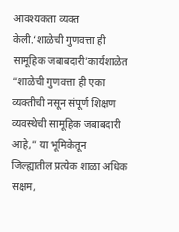आवश्यकता व्यक्त केली.‘शाळेची गुणवत्ता ही सामूहिक जबाबदारी’कार्यशाळेत “शाळेची गुणवत्ता ही एका व्यक्तीची नसून संपूर्ण शिक्षण व्यवस्थेची सामूहिक जबाबदारी आहे,” या भूमिकेतून जिल्ह्यातील प्रत्येक शाळा अधिक सक्षम,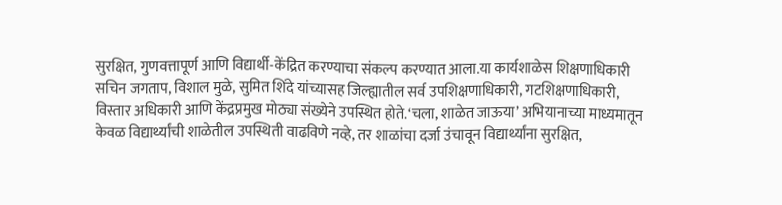सुरक्षित, गुणवत्तापूर्ण आणि विद्यार्थी-केंद्रित करण्याचा संकल्प करण्यात आला.या कार्यशाळेस शिक्षणाधिकारी सचिन जगताप, विशाल मुळे, सुमित शिंदे यांच्यासह जिल्ह्यातील सर्व उपशिक्षणाधिकारी, गटशिक्षणाधिकारी, विस्तार अधिकारी आणि केंद्रप्रमुख मोठ्या संख्येने उपस्थित होते.‘चला, शाळेत जाऊया’ अभियानाच्या माध्यमातून केवळ विद्यार्थ्यांची शाळेतील उपस्थिती वाढविणे नव्हे, तर शाळांचा दर्जा उंचावून विद्यार्थ्यांना सुरक्षित,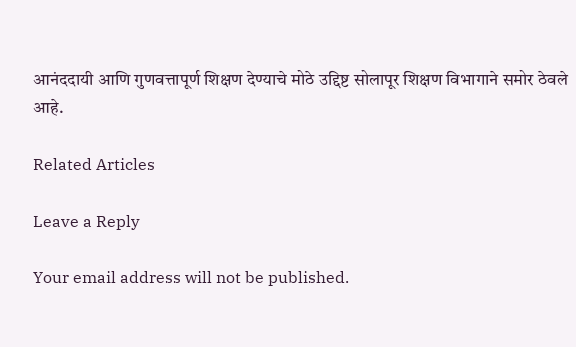आनंददायी आणि गुणवत्तापूर्ण शिक्षण देण्याचे मोठे उद्दिष्ट सोलापूर शिक्षण विभागाने समोर ठेवले आहे.

Related Articles

Leave a Reply

Your email address will not be published.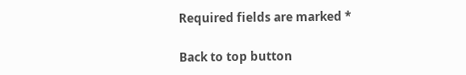Required fields are marked *

Back to top button